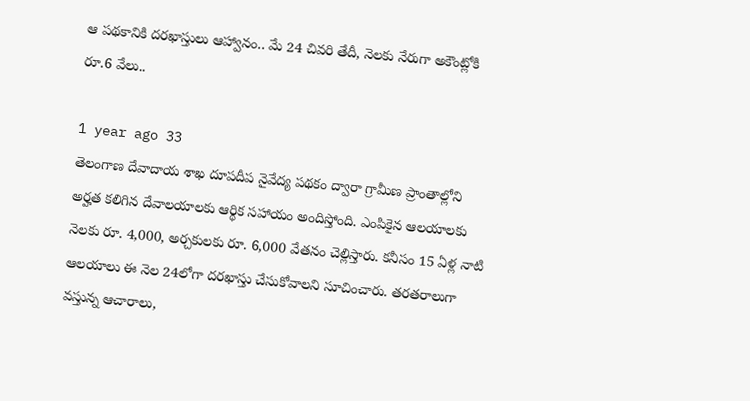ఆ పథకానికి దరఖాస్తులు ఆహ్వానం.. మే 24 చివరి తేదీ, నెలకు నేరుగా అకౌంట్లోకి రూ.6 వేలు..

1 year ago 33
తెలంగాణ దేవాదాయ శాఖ దూపదీప నైవేద్య పథకం ద్వారా గ్రామీణ ప్రాంతాల్లోని అర్హత కలిగిన దేవాలయాలకు ఆర్థిక సహాయం అందిస్తోంది. ఎంపికైన ఆలయాలకు నెలకు రూ. 4,000, అర్చకులకు రూ. 6,000 వేతనం చెల్లిస్తారు. కనీసం 15 ఏళ్ల నాటి ఆలయాలు ఈ నెల 24లోగా దరఖాస్తు చేసుకోవాలని సూచించారు. తరతరాలుగా వస్తున్న ఆచారాలు,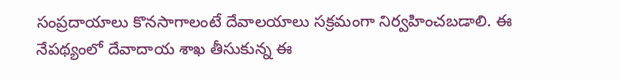సంప్రదాయాలు కొనసాగాలంటే దేవాలయాలు సక్రమంగా నిర్వహించబడాలి. ఈ నేపథ్యంలో దేవాదాయ శాఖ తీసుకున్న ఈ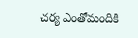చర్య ఎంతోమందికి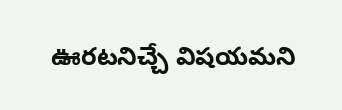ఊరటనిచ్చే విషయమని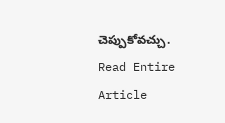చెప్పుకోవచ్చు.
Read Entire Article